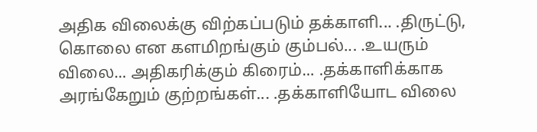அதிக விலைக்கு விற்கப்படும் தக்காளி... .திருட்டு, கொலை என களமிறங்கும் கும்பல்... .உயரும் விலை... அதிகரிக்கும் கிரைம்... .தக்காளிக்காக அரங்கேறும் குற்றங்கள்... .தக்காளியோட விலை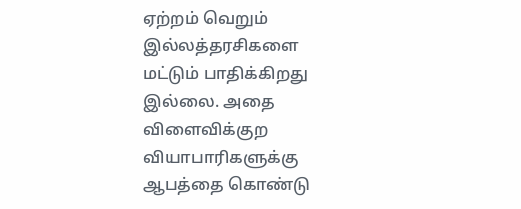ஏற்றம் வெறும் இல்லத்தரசிகளை மட்டும் பாதிக்கிறது இல்லை. அதை விளைவிக்குற வியாபாரிகளுக்கு ஆபத்தை கொண்டு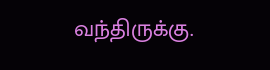வந்திருக்கு.